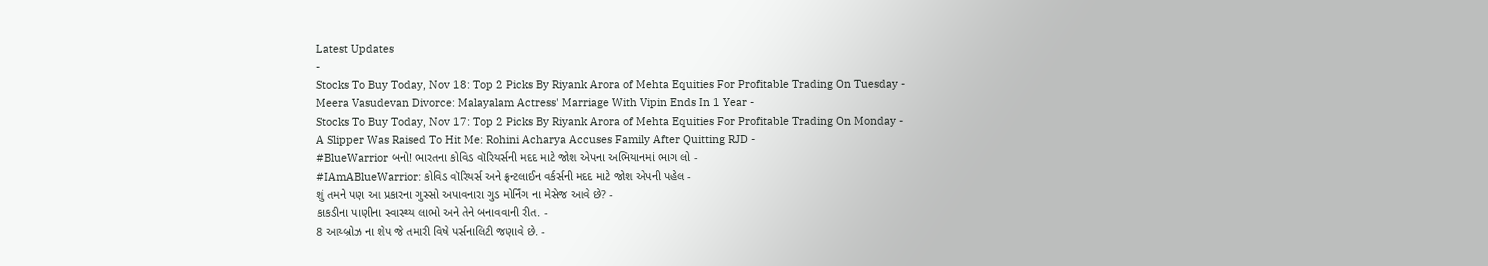Latest Updates
-
Stocks To Buy Today, Nov 18: Top 2 Picks By Riyank Arora of Mehta Equities For Profitable Trading On Tuesday -
Meera Vasudevan Divorce: Malayalam Actress' Marriage With Vipin Ends In 1 Year -
Stocks To Buy Today, Nov 17: Top 2 Picks By Riyank Arora of Mehta Equities For Profitable Trading On Monday -
A Slipper Was Raised To Hit Me: Rohini Acharya Accuses Family After Quitting RJD -
#BlueWarrior બનો! ભારતના કોવિડ વૉરિયર્સની મદદ માટે જોશ એપના અભિયાનમાં ભાગ લો -
#IAmABlueWarrior: કોવિડ વૉરિયર્સ અને ફ્રન્ટલાઈન વર્કર્સની મદદ માટે જોશ એપની પહેલ -
શું તમને પણ આ પ્રકારના ગુસ્સો અપાવનારા ગુડ મોર્નિંગ ના મેસેજ આવે છે? -
કાકડીના પાણીના સ્વાસ્થ્ય લાભો અને તેને બનાવવાની રીત. -
8 આય્બ્રોઝ ના શેપ જે તમારી વિષે પર્સનાલિટી જણાવે છે. -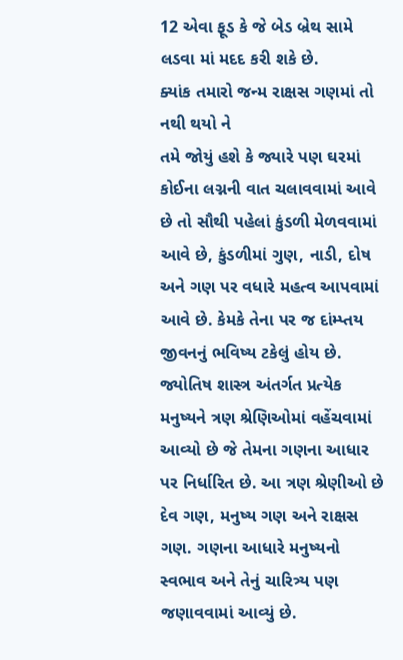12 એવા ફૂડ કે જે બેડ બ્રેથ સામે લડવા માં મદદ કરી શકે છે.
ક્યાંક તમારો જન્મ રાક્ષસ ગણમાં તો નથી થયો ને
તમે જોયું હશે કે જ્યારે પણ ઘરમાં કોઈના લગ્નની વાત ચલાવવામાં આવે છે તો સૌથી પહેલાં કુંડળી મેળવવામાં આવે છે, કુંડળીમાં ગુણ, નાડી, દોષ અને ગણ પર વધારે મહત્વ આપવામાં આવે છે. કેમકે તેના પર જ દાંમ્પ્તય જીવનનું ભવિષ્ય ટકેલું હોય છે.
જ્યોતિષ શાસ્ત્ર અંતર્ગત પ્રત્યેક મનુષ્યને ત્રણ શ્રેણિઓમાં વહેંચવામાં આવ્યો છે જે તેમના ગણના આધાર પર નિર્ધારિત છે. આ ત્રણ શ્રેણીઓ છે દેવ ગણ, મનુષ્ય ગણ અને રાક્ષસ ગણ. ગણના આધારે મનુષ્યનો સ્વભાવ અને તેનું ચારિત્ર્ય પણ જણાવવામાં આવ્યું છે.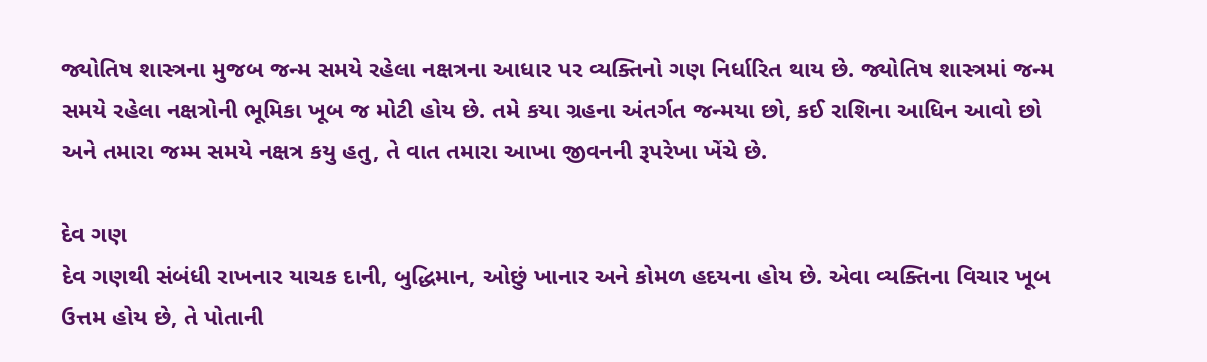જ્યોતિષ શાસ્ત્રના મુજબ જન્મ સમયે રહેલા નક્ષત્રના આધાર પર વ્યક્તિનો ગણ નિર્ધારિત થાય છે. જ્યોતિષ શાસ્ત્રમાં જન્મ સમયે રહેલા નક્ષત્રોની ભૂમિકા ખૂબ જ મોટી હોય છે. તમે કયા ગ્રહના અંતર્ગત જન્મયા છો, કઈ રાશિના આધિન આવો છો અને તમારા જમ્મ સમયે નક્ષત્ર કયુ હતુ, તે વાત તમારા આખા જીવનની રૂપરેખા ખેંચે છે.

દેવ ગણ
દેવ ગણથી સંબંધી રાખનાર યાચક દાની, બુદ્ધિમાન, ઓછું ખાનાર અને કોમળ હદયના હોય છે. એવા વ્યક્તિના વિચાર ખૂબ ઉત્તમ હોય છે, તે પોતાની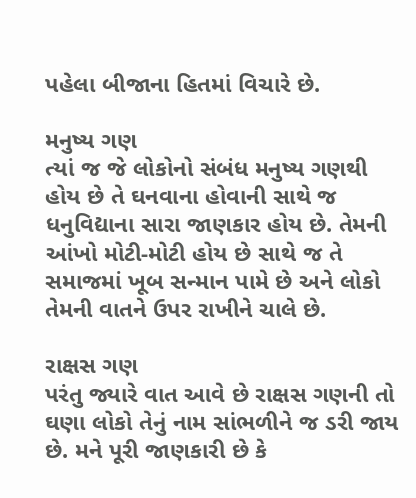પહેલા બીજાના હિતમાં વિચારે છે.

મનુષ્ય ગણ
ત્યાં જ જે લોકોનો સંબંધ મનુષ્ય ગણથી હોય છે તે ઘનવાના હોવાની સાથે જ ધનુવિદ્યાના સારા જાણકાર હોય છે. તેમની આંખો મોટી-મોટી હોય છે સાથે જ તે સમાજમાં ખૂબ સન્માન પામે છે અને લોકો તેમની વાતને ઉપર રાખીને ચાલે છે.

રાક્ષસ ગણ
પરંતુ જ્યારે વાત આવે છે રાક્ષસ ગણની તો ઘણા લોકો તેનું નામ સાંભળીને જ ડરી જાય છે. મને પૂરી જાણકારી છે કે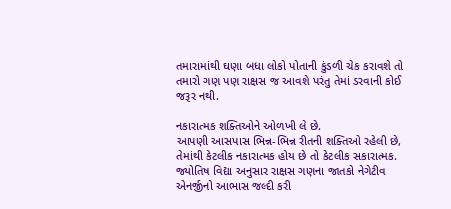તમારામાંથી ઘણા બધા લોકો પોતાની કુંડળી ચેક કરાવશે તો તમારો ગણ પણ રાક્ષસ જ આવશે પરંતુ તેમાં ડરવાની કોઈ જરૂર નથી.

નકારાત્મક શક્તિઓને ઓળખી લે છે.
આપણી આસપાસ ભિન્ન-ભિન્ન રીતની શક્તિઓ રહેલી છે, તેમાંથી કેટલીક નકારાત્મક હોય છે તો કેટલીક સકારાત્મક. જ્યોતિષ વિદ્યા અનુસાર રાક્ષસ ગણના જાતકો નેગેટીવ એનર્જીનો આભાસ જલ્દી કરી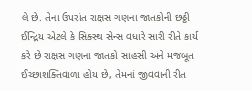લે છે. તેના ઉપરાંત રાક્ષસ ગણના જાતકોની છઠ્ઠી ઈન્દ્રિય એટલે કે સિક્સ્થ સેન્સ વધારે સારી રીતે કાર્ય કરે છે રાક્ષસ ગણના જાતકો સાહસી અને મજબૂત ઈચ્છાશક્તિવાળા હોય છે, તેમનાં જીવવાની રીત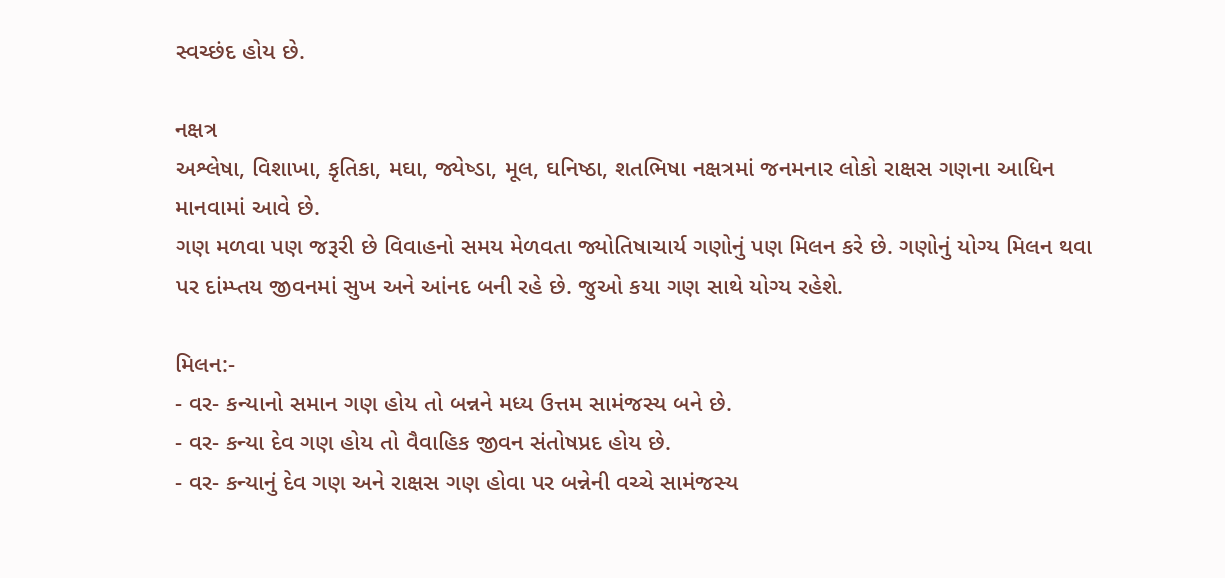સ્વચ્છંદ હોય છે.

નક્ષત્ર
અશ્લેષા, વિશાખા, કૃતિકા, મઘા, જ્યેષ્ડા, મૂલ, ઘનિષ્ઠા, શતભિષા નક્ષત્રમાં જનમનાર લોકો રાક્ષસ ગણના આધિન માનવામાં આવે છે.
ગણ મળવા પણ જરૂરી છે વિવાહનો સમય મેળવતા જ્યોતિષાચાર્ય ગણોનું પણ મિલન કરે છે. ગણોનું યોગ્ય મિલન થવા પર દાંમ્પ્તય જીવનમાં સુખ અને આંનદ બની રહે છે. જુઓ કયા ગણ સાથે યોગ્ય રહેશે.

મિલન:-
- વર- કન્યાનો સમાન ગણ હોય તો બન્નને મધ્ય ઉત્તમ સામંજસ્ય બને છે.
- વર- કન્યા દેવ ગણ હોય તો વૈવાહિક જીવન સંતોષપ્રદ હોય છે.
- વર- કન્યાનું દેવ ગણ અને રાક્ષસ ગણ હોવા પર બન્નેની વચ્ચે સામંજસ્ય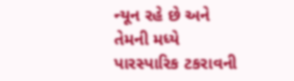ન્યૂન રહે છે અને તેમની મધ્યે પારસ્પારિક ટકરાવની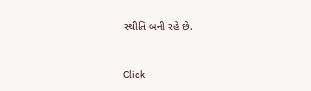સ્થીતિ બની રહે છે.



Click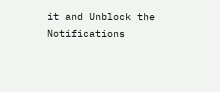it and Unblock the Notifications